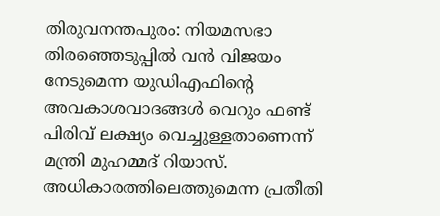തിരുവനന്തപുരം: നിയമസഭാ തിരഞ്ഞെടുപ്പില്‍ വന്‍ വിജയം നേടുമെന്ന യുഡിഎഫിന്റെ അവകാശവാദങ്ങള്‍ വെറും ഫണ്ട് പിരിവ് ലക്ഷ്യം വെച്ചുള്ളതാണെന്ന് മന്ത്രി മുഹമ്മദ് റിയാസ്. അധികാരത്തിലെത്തുമെന്ന പ്രതീതി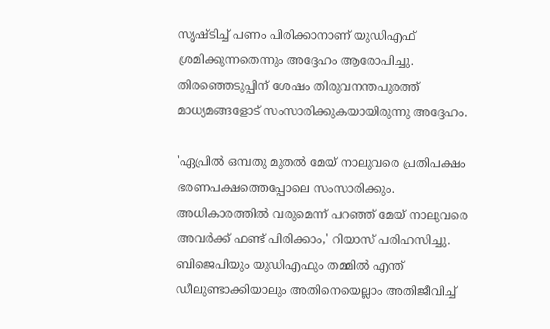സൃഷ്ടിച്ച് പണം പിരിക്കാനാണ് യുഡിഎഫ് ശ്രമിക്കുന്നതെന്നും അദ്ദേഹം ആരോപിച്ചു. തിരഞ്ഞെടുപ്പിന് ശേഷം തിരുവനന്തപുരത്ത് മാധ്യമങ്ങളോട് സംസാരിക്കുകയായിരുന്നു അദ്ദേഹം.

'ഏപ്രില്‍ ഒമ്പതു മുതല്‍ മേയ് നാലുവരെ പ്രതിപക്ഷം ഭരണപക്ഷത്തെപ്പോലെ സംസാരിക്കും. അധികാരത്തില്‍ വരുമെന്ന് പറഞ്ഞ് മേയ് നാലുവരെ അവര്‍ക്ക് ഫണ്ട് പിരിക്കാം,' റിയാസ് പരിഹസിച്ചു. ബിജെപിയും യുഡിഎഫും തമ്മില്‍ എന്ത് ഡീലുണ്ടാക്കിയാലും അതിനെയെല്ലാം അതിജീവിച്ച്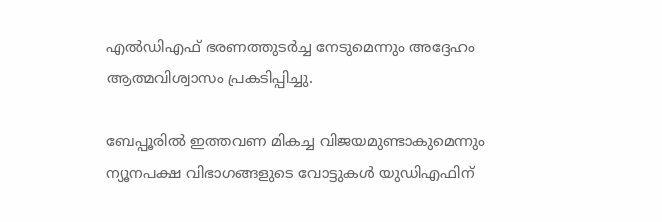എല്‍ഡിഎഫ് ഭരണത്തുടര്‍ച്ച നേടുമെന്നും അദ്ദേഹം ആത്മവിശ്വാസം പ്രകടിപ്പിച്ചു.

ബേപ്പൂരില്‍ ഇത്തവണ മികച്ച വിജയമുണ്ടാകുമെന്നും ന്യൂനപക്ഷ വിഭാഗങ്ങളുടെ വോട്ടുകള്‍ യുഡിഎഫിന്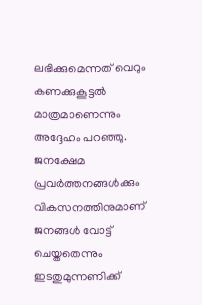ലഭിക്കുമെന്നത് വെറും കണക്കുകൂട്ടല്‍ മാത്രമാണെന്നും അദ്ദേഹം പറഞ്ഞു. ജനക്ഷേമ പ്രവര്‍ത്തനങ്ങള്‍ക്കും വികസനത്തിനുമാണ് ജനങ്ങള്‍ വോട്ട് ചെയ്തതെന്നും ഇടതുമുന്നണിക്ക്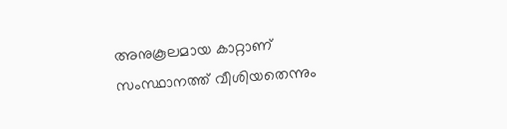അനുകൂലമായ കാറ്റാണ് സംസ്ഥാനത്ത് വീശിയതെന്നും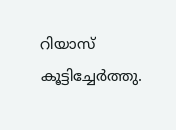റിയാസ് കൂട്ടിച്ചേര്‍ത്തു.